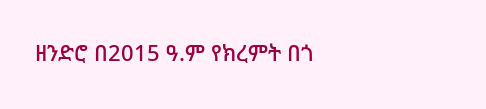ዘንድሮ በ2015 ዓ.ም የክረምት በጎ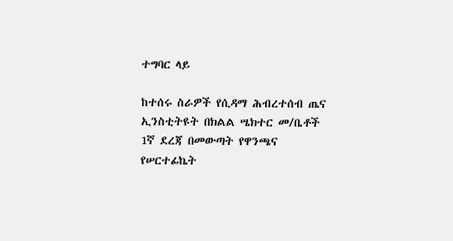ተግባር ላይ

ከተሰሩ ስራዎች የሲዳማ ሕብረተሰብ ጤና ኢንስቲትዩት በክልል ሤክተር መ/ቤቶች 1ኛ ደረጃ በመውጣት የዋንጫና የሠርተፊኬት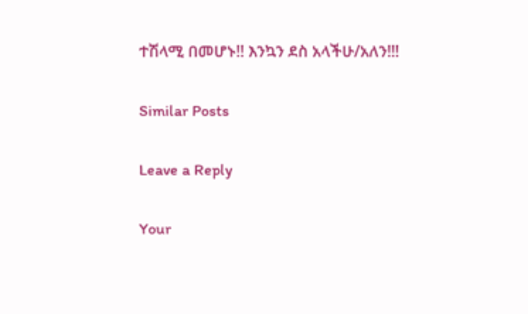ተሽላሚ በመሆኑ!! እንኳን ደስ አላችሁ/አለን!!!

Similar Posts

Leave a Reply

Your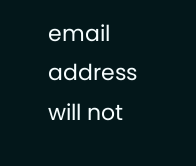email address will not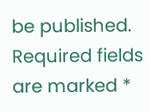be published. Required fields are marked *